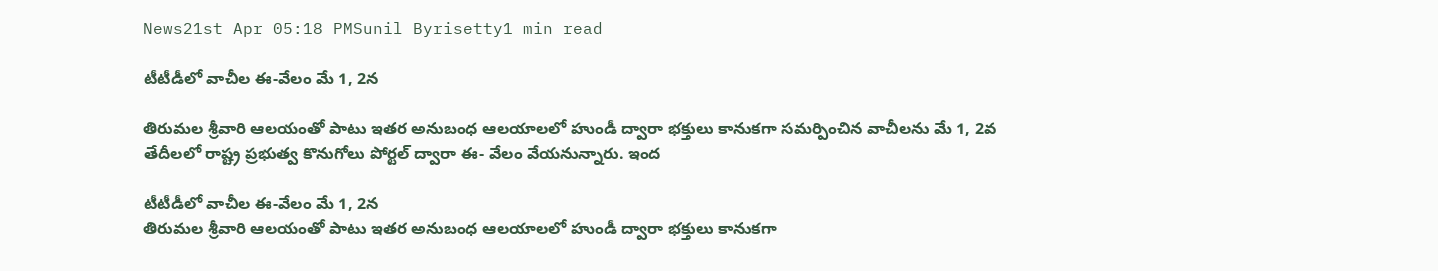News21st Apr 05:18 PMSunil Byrisetty1 min read

టీటీడీలో వాచీల‌ ఈ-వేలం మే 1, 2న

తిరుమల శ్రీవారి ఆలయంతో పాటు ఇతర అనుబంధ ఆలయాలలో హుండీ ద్వారా భక్తులు కానుకగా సమర్పించిన వాచీల‌ను మే 1, 2వ తేదీల‌లో రాష్ట్ర ప్రభుత్వ కొనుగోలు పోర్టల్ ద్వారా ఈ- వేలం వేయ‌నున్నారు. ఇంద

టీటీడీలో వాచీల‌ ఈ-వేలం మే 1, 2న
తిరుమల శ్రీవారి ఆలయంతో పాటు ఇతర అనుబంధ ఆలయాలలో హుండీ ద్వారా భక్తులు కానుకగా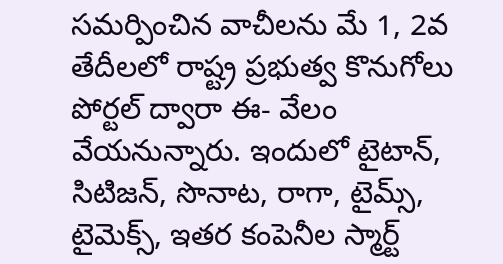సమర్పించిన వాచీల‌ను మే 1, 2వ తేదీల‌లో రాష్ట్ర ప్రభుత్వ కొనుగోలు పోర్టల్ ద్వారా ఈ- వేలం వేయ‌నున్నారు. ఇందులో టైటాన్‌, సిటిజ‌న్‌, సొనాట, రాగా, టైమ్స్, టైమెక్స్‌, ఇత‌ర కంపెనీల స్మార్ట్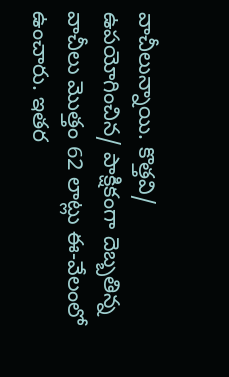వాచీలున్నాయి. కొత్తవి/ ఉపయోగించిన/ పాక్షికంగా దెబ్బతిన్న వాచీలు మొత్తం 62 లాట్లు ఈ-వేలంలో ఉంచారు. ఇతర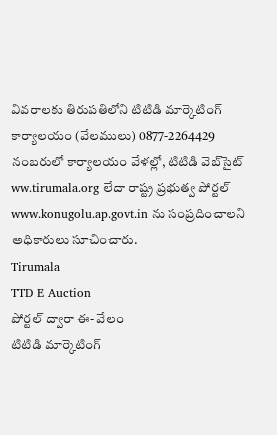వివరాలకు తిరుపతిలోని టిటిడి మార్కెటింగ్‌ కార్యాలయం (వేల‌ములు) 0877-2264429 నంబ‌రులో కార్యాలయం వేళల్లో, టిటిడి వెబ్‌సైట్‌ ww.tirumala.org లేదా రాష్ట్ర ప్రభుత్వ పోర్టల్ www.konugolu.ap.govt.in ను సంప్రదించాలని అధికారులు సూచించారు.
Tirumala
TTD E Auction
పోర్టల్ ద్వారా ఈ- వేలం
టిటిడి మార్కెటింగ్‌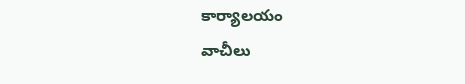కార్యాలయం
వాచీలు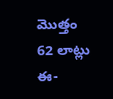మొత్తం 62 లాట్లు ఈ-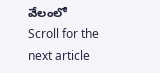వేలంలో
Scroll for the next article